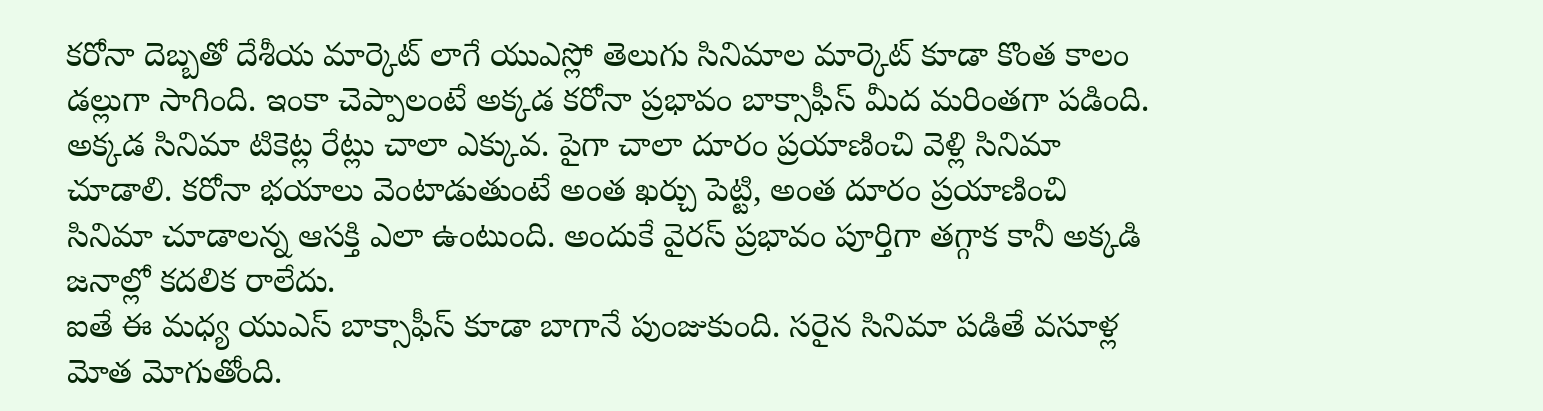కరోనా దెబ్బతో దేశీయ మార్కెట్ లాగే యుఎస్లో తెలుగు సినిమాల మార్కెట్ కూడా కొంత కాలం డల్లుగా సాగింది. ఇంకా చెప్పాలంటే అక్కడ కరోనా ప్రభావం బాక్సాఫీస్ మీద మరింతగా పడింది. అక్కడ సినిమా టికెట్ల రేట్లు చాలా ఎక్కువ. పైగా చాలా దూరం ప్రయాణించి వెళ్లి సినిమా చూడాలి. కరోనా భయాలు వెంటాడుతుంటే అంత ఖర్చు పెట్టి, అంత దూరం ప్రయాణించి సినిమా చూడాలన్న ఆసక్తి ఎలా ఉంటుంది. అందుకే వైరస్ ప్రభావం పూర్తిగా తగ్గాక కానీ అక్కడి జనాల్లో కదలిక రాలేదు.
ఐతే ఈ మధ్య యుఎస్ బాక్సాఫీస్ కూడా బాగానే పుంజుకుంది. సరైన సినిమా పడితే వసూళ్ల మోత మోగుతోంది.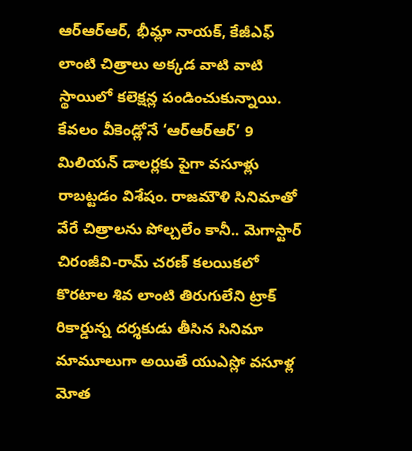ఆర్ఆర్ఆర్, భీమ్లా నాయక్, కేజీఎఫ్ లాంటి చిత్రాలు అక్కడ వాటి వాటి స్థాయిలో కలెక్షన్ల పండించుకున్నాయి. కేవలం వీకెండ్లోనే ‘ఆర్ఆర్ఆర్’ 9 మిలియన్ డాలర్లకు పైగా వసూళ్లు రాబట్టడం విశేషం. రాజమౌళి సినిమాతో వేరే చిత్రాలను పోల్చలేం కానీ.. మెగాస్టార్ చిరంజీవి-రామ్ చరణ్ కలయికలో కొరటాల శివ లాంటి తిరుగులేని ట్రాక్ రికార్డున్న దర్శకుడు తీసిన సినిమా మామూలుగా అయితే యుఎస్లో వసూళ్ల మోత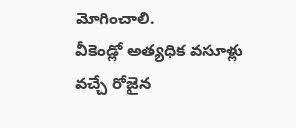మోగించాలి.
వీకెండ్లో అత్యధిక వసూళ్లు వచ్చే రోజైన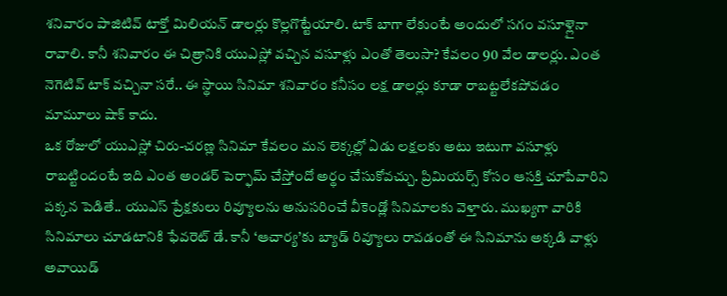శనివారం పాజిటివ్ టాక్తో మిలియన్ డాలర్లు కొల్లగొట్టేయాలి. టాక్ బాగా లేకుంటే అందులో సగం వసూళ్లైనా రావాలి. కానీ శనివారం ఈ చిత్రానికి యుఎస్లో వచ్చిన వసూళ్లు ఎంతో తెలుసా? కేవలం 90 వేల డాలర్లు. ఎంత నెగెటివ్ టాక్ వచ్చినా సరే.. ఈ స్థాయి సినిమా శనివారం కనీసం లక్ష డాలర్లు కూడా రాబట్టలేకపోవడం మామూలు షాక్ కాదు.
ఒక రోజులో యుఎస్లో చిరు-చరణ్ల సినిమా కేవలం మన లెక్కల్లో ఏడు లక్షలకు అటు ఇటుగా వసూళ్లు రాబట్టిందంటే ఇది ఎంత అండర్ పెర్ఫామ్ చేస్తోందో అర్థం చేసుకోవచ్చు. ప్రిమియర్స్ కోసం ఆసక్తి చూపేవారిని పక్కన పెడితే.. యుఎస్ ప్రేక్షకులు రివ్యూలను అనుసరించే వీకెండ్లో సినిమాలకు వెళ్తారు. ముఖ్యగా వారికి సినిమాలు చూడటానికి ఫేవరెట్ డే. కానీ ‘ఆచార్య’కు బ్యాడ్ రివ్యూలు రావడంతో ఈ సినిమాను అక్కడి వాళ్లు అవాయిడ్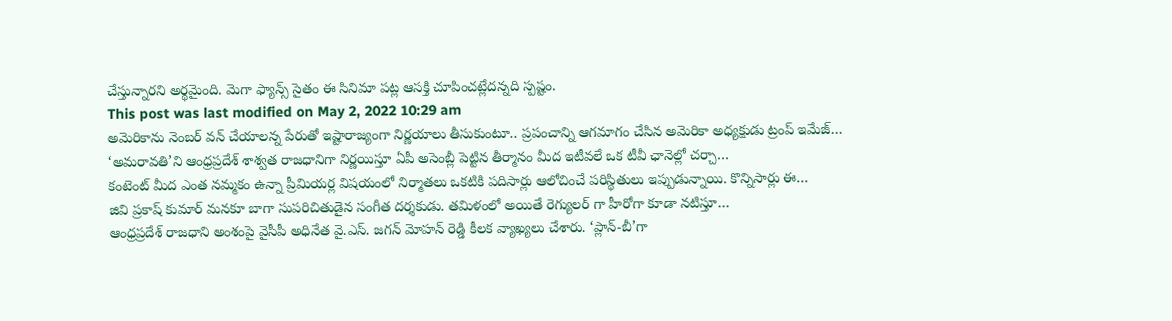చేస్తున్నారని అర్థమైంది. మెగా ఫ్యాన్స్ సైతం ఈ సినిమా పట్ల ఆసక్తి చూపించట్లేదన్నది స్పష్టం.
This post was last modified on May 2, 2022 10:29 am
అమెరికాను నెంబర్ వన్ చేయాలన్న పేరుతో ఇష్టారాజ్యంగా నిర్ణయాలు తీసుకుంటూ.. ప్రపంచాన్ని ఆగమాగం చేసిన అమెరికా అధ్యక్షుడు ట్రంప్ ఇమేజ్…
‘అమరావతి’ని ఆంధ్రప్రదేశ్ శాశ్వత రాజధానిగా నిర్ణయిస్తూ ఏపీ అసెంబ్లీ పెట్టిన తీర్మానం మీద ఇటీవలే ఒక టీవీ ఛానెల్లో చర్చా…
కంటెంట్ మీద ఎంత నమ్మకం ఉన్నా ప్రీమియర్ల విషయంలో నిర్మాతలు ఒకటికి పదిసార్లు ఆలోచించే పరిస్థితులు ఇప్పుడున్నాయి. కొన్నిసార్లు ఈ…
జివి ప్రకాష్ కుమార్ మనకూ బాగా సుపరిచితుడైన సంగీత దర్శకుడు. తమిళంలో అయితే రెగ్యులర్ గా హీరోగా కూడా నటిస్తూ…
ఆంధ్రప్రదేశ్ రాజధాని అంశంపై వైసీపీ అధినేత వై.ఎస్. జగన్ మోహన్ రెడ్డి కీలక వ్యాఖ్యలు చేశారు. ‘ప్లాన్-బీ’గా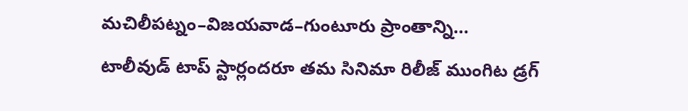మచిలీపట్నం–విజయవాడ–గుంటూరు ప్రాంతాన్ని…
టాలీవుడ్ టాప్ స్టార్లందరూ తమ సినిమా రిలీజ్ ముంగిట డ్రగ్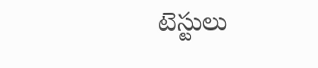టెస్టులు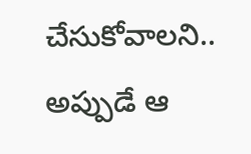చేసుకోవాలని.. అప్పుడే ఆ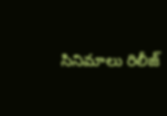సినిమాలు రిలీజ్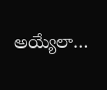అయ్యేలా…